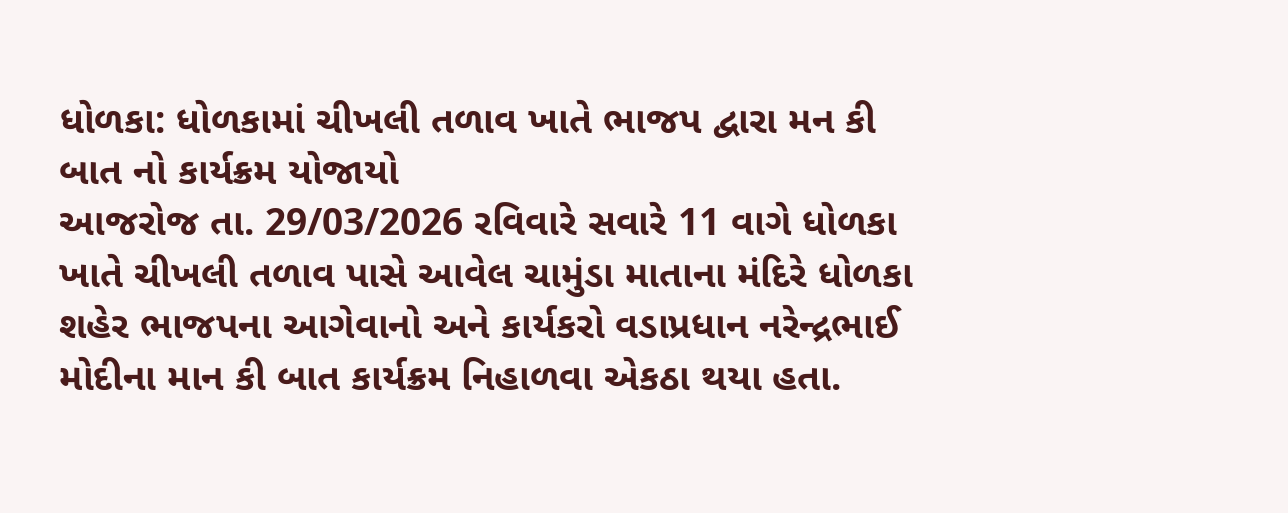ધોળકા: ધોળકામાં ચીખલી તળાવ ખાતે ભાજપ દ્વારા મન કી બાત નો કાર્યક્રમ યોજાયો
આજરોજ તા. 29/03/2026 રવિવારે સવારે 11 વાગે ધોળકા ખાતે ચીખલી તળાવ પાસે આવેલ ચામુંડા માતાના મંદિરે ધોળકા શહેર ભાજપના આગેવાનો અને કાર્યકરો વડાપ્રધાન નરેન્દ્રભાઈ મોદીના માન કી બાત કાર્યક્રમ નિહાળવા એકઠા થયા હતા.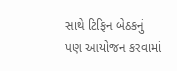સાથે ટિફિન બેઠકનું પણ આયોજન કરવામાં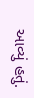આવ્યું હતું.